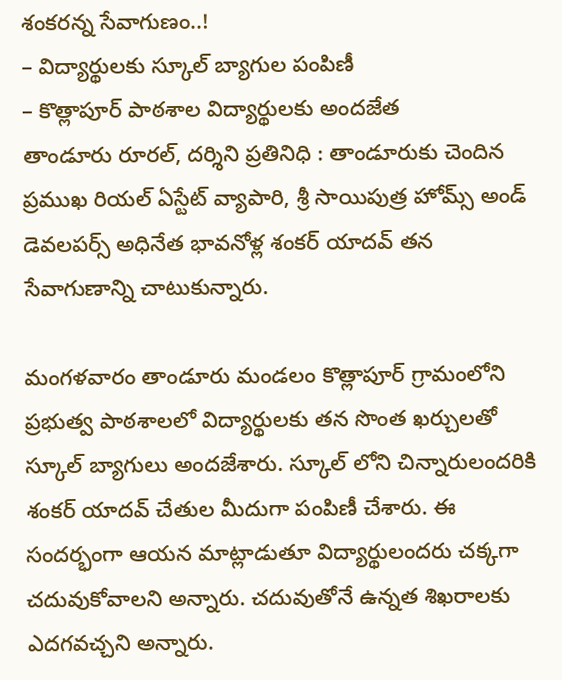శంకరన్న సేవాగుణం..!
– విద్యార్థులకు స్కూల్ బ్యాగుల పంపిణీ
– కొత్లాపూర్ పాఠశాల విద్యార్థులకు అందజేత
తాండూరు రూరల్, దర్శిని ప్రతినిధి : తాండూరుకు చెందిన ప్రముఖ రియల్ ఏస్టేట్ వ్యాపారి, శ్రీ సాయిపుత్ర హోమ్స్ అండ్ డెవలపర్స్ అధినేత భావనోళ్ల శంకర్ యాదవ్ తన సేవాగుణాన్ని చాటుకున్నారు.

మంగళవారం తాండూరు మండలం కొత్లాపూర్ గ్రామంలోని ప్రభుత్వ పాఠశాలలో విద్యార్థులకు తన సొంత ఖర్చులతో స్కూల్ బ్యాగులు అందజేశారు. స్కూల్ లోని చిన్నారులందరికి శంకర్ యాదవ్ చేతుల మీదుగా పంపిణీ చేశారు. ఈ సందర్భంగా ఆయన మాట్లాడుతూ విద్యార్థులందరు చక్కగా చదువుకోవాలని అన్నారు. చదువుతోనే ఉన్నత శిఖరాలకు ఎదగవచ్చని అన్నారు.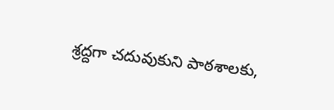శ్రద్దగా చదువుకుని పాఠశాలకు,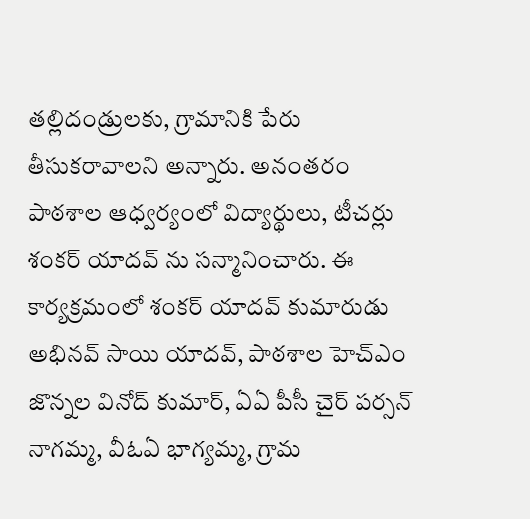తల్లిదండ్రులకు, గ్రామానికి పేరు తీసుకరావాలని అన్నారు. అనంతరం పాఠశాల ఆధ్వర్యంలో విద్యార్థులు, టీచర్లు శంకర్ యాదవ్ ను సన్మానించారు. ఈ కార్యక్రమంలో శంకర్ యాదవ్ కుమారుడు అభినవ్ సాయి యాదవ్, పాఠశాల హెచ్ఎం జొన్నల వినోద్ కుమార్, ఏఏ పీసీ చైర్ పర్సన్ నాగమ్మ, వీఓఏ భాగ్యమ్మ, గ్రామ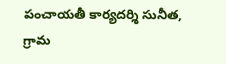పంచాయతీ కార్యదర్శి సునీత, గ్రామ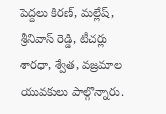పెద్దలు కిరణ్, మల్లేష్, శ్రీనివాస్ రెడ్డి, టీచర్లు శారధా, శ్వేత, వజ్రమాల యువకులు పాల్గొన్నారు.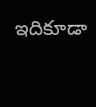ఇదికూడా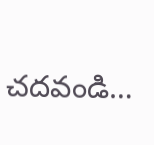చదవండి…